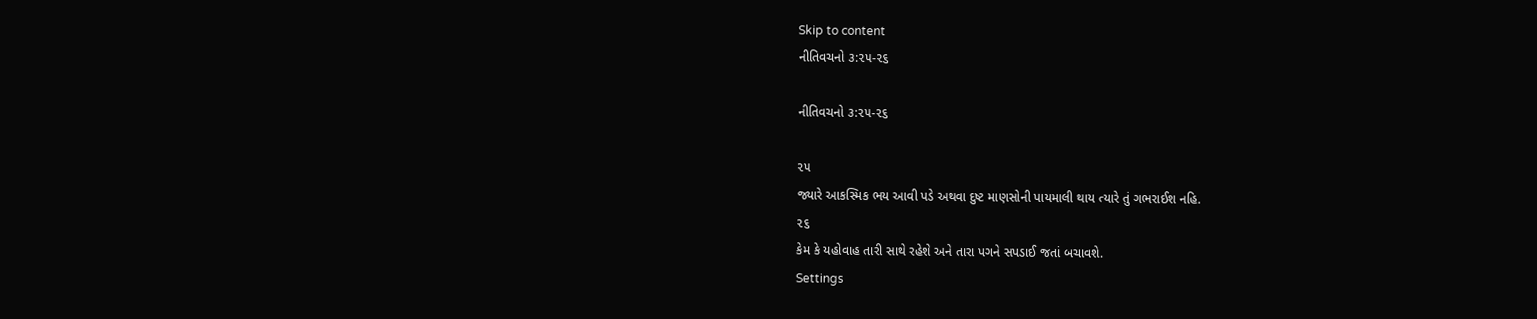Skip to content
નીતિવચનો ૩:૨૫-૨૬

નીતિવચનો ૩:૨૫-૨૬

૨૫
જ્યારે આકસ્મિક ભય આવી પડે અથવા દુષ્ટ માણસોની પાયમાલી થાય ત્યારે તું ગભરાઈશ નહિ.
૨૬
કેમ કે યહોવાહ તારી સાથે રહેશે અને તારા પગને સપડાઈ જતાં બચાવશે.
Settings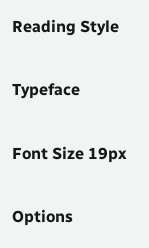Reading Style

Typeface

Font Size 19px

Options